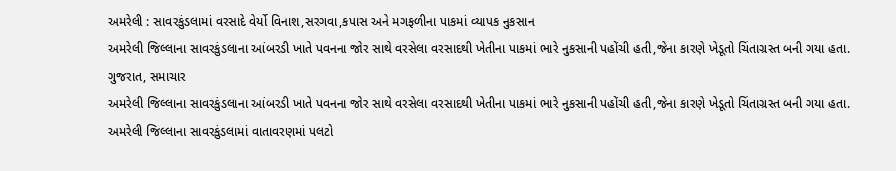અમરેલી : સાવરકુંડલામાં વરસાદે વેર્યો વિનાશ,સરગવા,કપાસ અને મગફળીના પાકમાં વ્યાપક નુકસાન
અમરેલી જિલ્લાના સાવરકુંડલાના આંબરડી ખાતે પવનના જોર સાથે વરસેલા વરસાદથી ખેતીના પાકમાં ભારે નુકસાની પહોંચી હતી,જેના કારણે ખેડૂતો ચિંતાગ્રસ્ત બની ગયા હતા. ગુજરાત, સમાચાર
અમરેલી જિલ્લાના સાવરકુંડલાના આંબરડી ખાતે પવનના જોર સાથે વરસેલા વરસાદથી ખેતીના પાકમાં ભારે નુકસાની પહોંચી હતી,જેના કારણે ખેડૂતો ચિંતાગ્રસ્ત બની ગયા હતા.
અમરેલી જિલ્લાના સાવરકુંડલામાં વાતાવરણમાં પલટો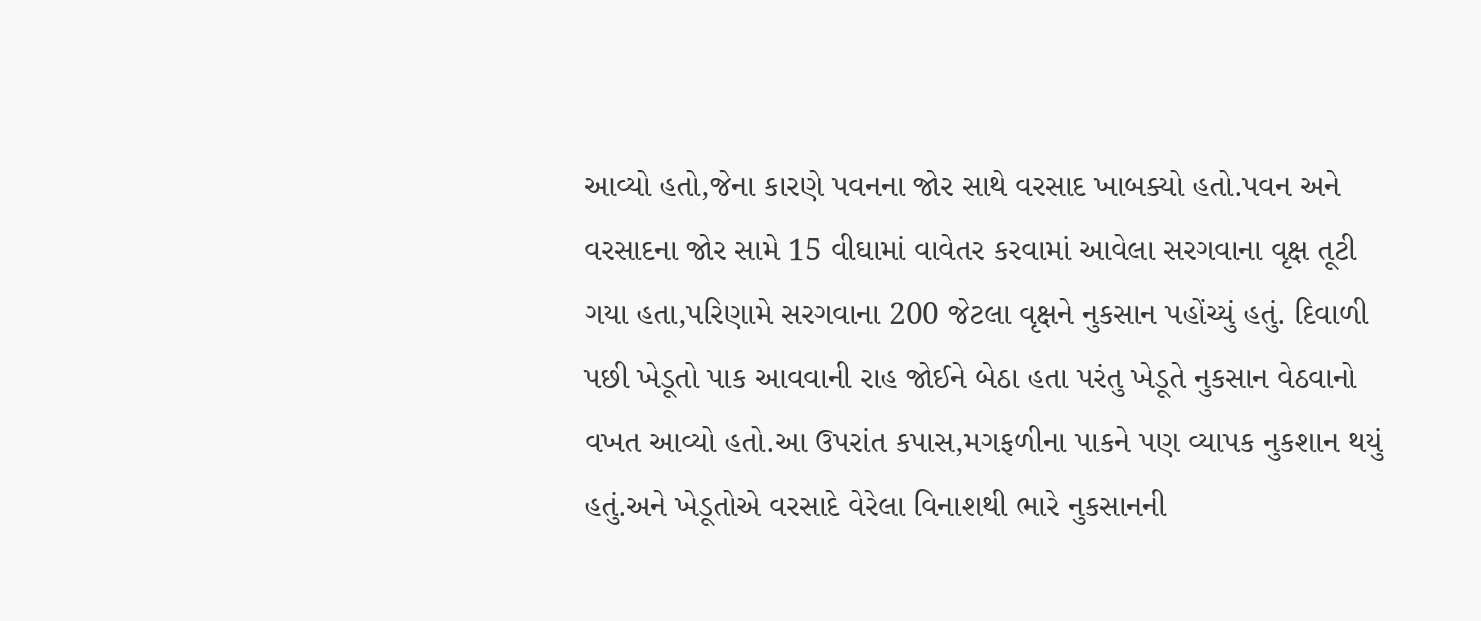આવ્યો હતો,જેના કારણે પવનના જોર સાથે વરસાદ ખાબક્યો હતો.પવન અને વરસાદના જોર સામે 15 વીઘામાં વાવેતર કરવામાં આવેલા સરગવાના વૃક્ષ તૂટી ગયા હતા,પરિણામે સરગવાના 200 જેટલા વૃક્ષને નુકસાન પહોંચ્યું હતું. દિવાળી પછી ખેડૂતો પાક આવવાની રાહ જોઈને બેઠા હતા પરંતુ ખેડૂતે નુકસાન વેઠવાનો વખત આવ્યો હતો.આ ઉપરાંત કપાસ,મગફળીના પાકને પણ વ્યાપક નુકશાન થયું હતું.અને ખેડૂતોએ વરસાદે વેરેલા વિનાશથી ભારે નુકસાનની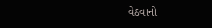વેઠવાનો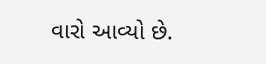વારો આવ્યો છે.